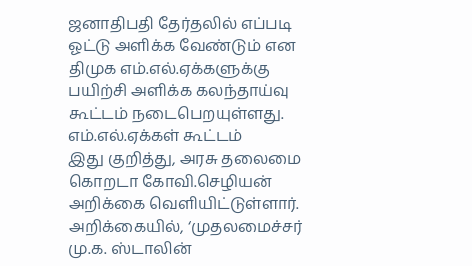ஜனாதிபதி தேர்தலில் எப்படி ஓட்டு அளிக்க வேண்டும் என திமுக எம்.எல்.ஏக்களுக்கு பயிற்சி அளிக்க கலந்தாய்வு கூட்டம் நடைபெறயுள்ளது.
எம்.எல்.ஏக்கள் கூட்டம்
இது குறித்து, அரசு தலைமை கொறடா கோவி.செழியன் அறிக்கை வெளியிட்டுள்ளார். அறிக்கையில், ‘முதலமைச்சர் மு.க. ஸ்டாலின்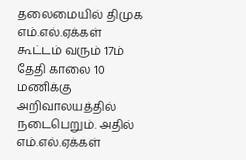தலைமையில் திமுக எம்.எல்.ஏக்கள் கூட்டம் வரும் 17ம் தேதி காலை 10 மணிக்கு அறிவாலயத்தில் நடைபெறும். அதில் எம்.எல்.ஏக்கள்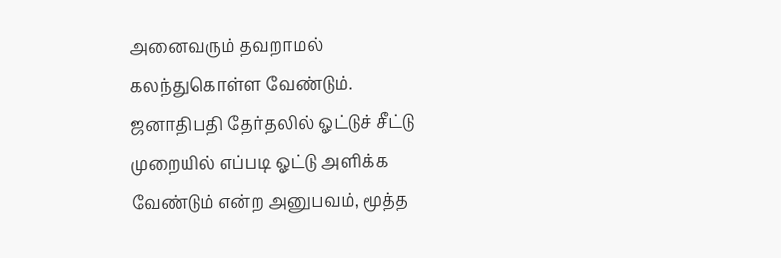அனைவரும் தவறாமல் கலந்துகொள்ள வேண்டும். ஜனாதிபதி தேர்தலில் ஓட்டுச் சீட்டு முறையில் எப்படி ஓட்டு அளிக்க வேண்டும் என்ற அனுபவம், மூத்த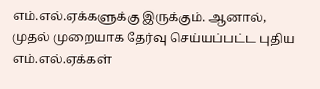எம்.எல்.ஏக்களுக்கு இருக்கும். ஆனால், முதல் முறையாக தேர்வு செய்யப்பட்ட புதிய எம்.எல்.ஏக்கள்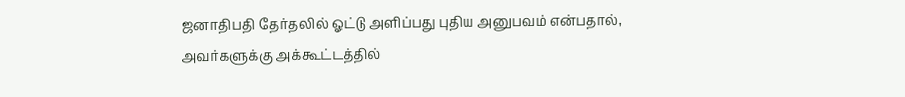ஜனாதிபதி தேர்தலில் ஓட்டு அளிப்பது புதிய அனுபவம் என்பதால், அவர்களுக்கு அக்கூட்டத்தில்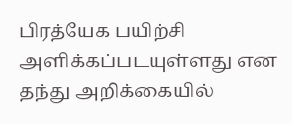பிரத்யேக பயிற்சி அளிக்கப்படயுள்ளது என தந்து அறிக்கையில்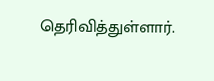தெரிவித்துள்ளார்.